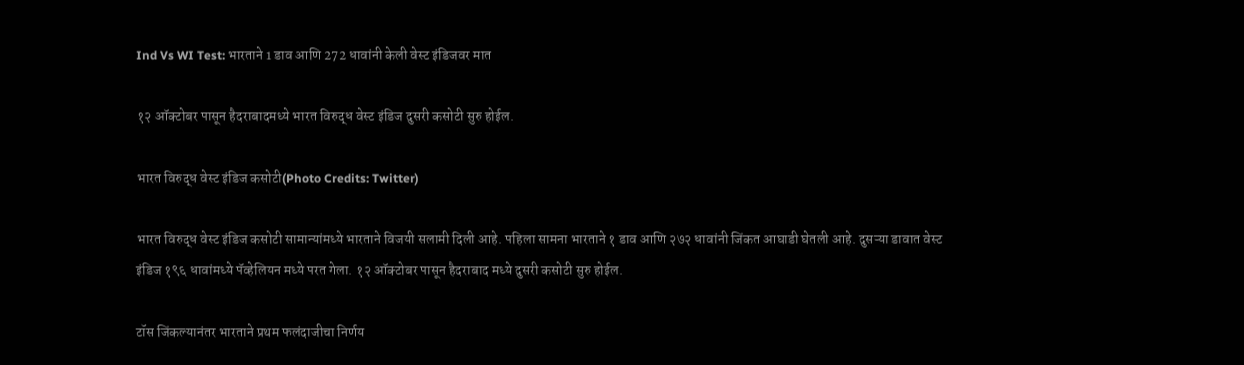Ind Vs WI Test: भारताने 1 डाव आणि 272 धावांनी केली वेस्ट इंडिजवर मात

१२ ऑक्टोबर पासून हैदराबादमध्ये भारत विरुद्ध वेस्ट इंडिज दुसरी कसोटी सुरु होईल.

भारत विरुद्ध वेस्ट इंडिज कसोटी(Photo Credits: Twitter)

भारत विरुद्ध वेस्ट इंडिज कसोटी सामान्यांमध्ये भारताने विजयी सलामी दिली आहे. पहिला सामना भारताने १ डाव आणि २७२ धावांनी जिंकत आघाडी घेतली आहे. दुसऱ्या डावात वेस्ट इंडिज १९६ धावांमध्ये पॅव्हेलियन मध्ये परत गेला. १२ ऑक्टोबर पासून हैदराबाद मध्ये दुसरी कसोटी सुरु होईल.

टॉस जिंकल्यानंतर भारताने प्रथम फलंदाजीचा निर्णय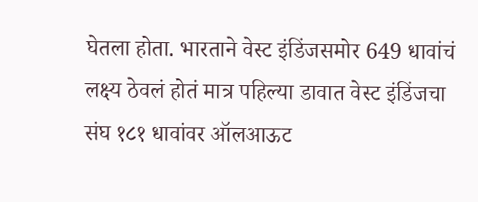घेतला होता. भारताने वेस्ट इंडिंजसमोर 649 धावांचं लक्ष्य ठेवलं होतं मात्र पहिल्या डावात वेस्ट इंडिंजचा संघ १८१ धावांवर ऑलआऊट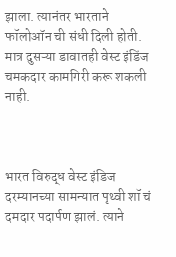झाला. त्यानंतर भारताने फॉलोऑन ची संधी दिली होती. मात्र दुसऱ्या डावातही वेस्ट इंडिंज चमकदार कामगिरी करू शकली नाही.



भारत विरुद्ध वेस्ट इंडिज दरम्यानच्या सामन्यात पृथ्वी शॉ चं दमदार पदार्पण झालं. त्याने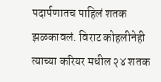पदार्पणातच पाहिलं शतक झळकावलं. विराट कोहलीनेही त्याच्या करियर मधील २४ शतक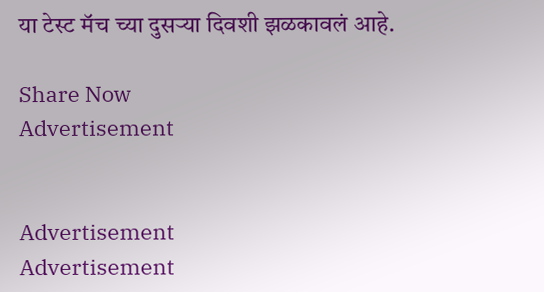या टेस्ट मॅच च्या दुसऱ्या दिवशी झळकावलं आहे.

Share Now
Advertisement


Advertisement
Advertisement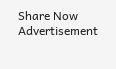Share Now
Advertisement